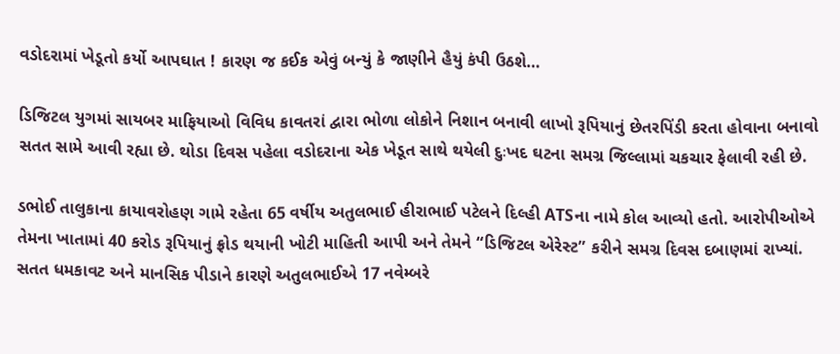વડોદરામાં ખેડૂતો કર્યો આપઘાત ! કારણ જ કઈક એવું બન્યું કે જાણીને હૈયું કંપી ઉઠશે…

ડિજિટલ યુગમાં સાયબર માફિયાઓ વિવિધ કાવતરાં દ્વારા ભોળા લોકોને નિશાન બનાવી લાખો રૂપિયાનું છેતરપિંડી કરતા હોવાના બનાવો સતત સામે આવી રહ્યા છે. થોડા દિવસ પહેલા વડોદરાના એક ખેડૂત સાથે થયેલી દુઃખદ ઘટના સમગ્ર જિલ્લામાં ચકચાર ફેલાવી રહી છે.

ડભોઈ તાલુકાના કાયાવરોહણ ગામે રહેતા 65 વર્ષીય અતુલભાઈ હીરાભાઈ પટેલને દિલ્હી ATSના નામે કોલ આવ્યો હતો. આરોપીઓએ તેમના ખાતામાં 40 કરોડ રૂપિયાનું ફ્રોડ થયાની ખોટી માહિતી આપી અને તેમને “ડિજિટલ એરેસ્ટ” કરીને સમગ્ર દિવસ દબાણમાં રાખ્યાં. સતત ધમકાવટ અને માનસિક પીડાને કારણે અતુલભાઈએ 17 નવેમ્બરે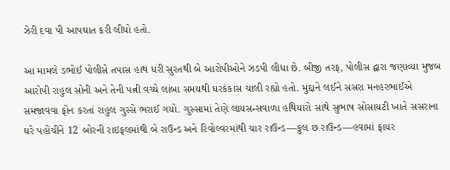ઝેરી દવા પી આપઘાત કરી લીધો હતો.

આ મામલે ડભોઈ પોલીસે તપાસ હાથ ધરી સુરતથી બે આરોપીઓને ઝડપી લીધા છે. બીજી તરફ, પોલીસ દ્વારા જણાવ્યા મુજબ આરોપી રાહુલ સોની અને તેની પત્ની વચ્ચે લાંબા સમયથી ઘરકંકાસ ચાલી રહ્યો હતો. મુદ્દાને લઈને સસરા મનહરભાઈએ સમજાવવા ફોન કરતાં રાહુલ ગુસ્સે ભરાઈ ગયો. ગુસ્સામાં તેણે લાયસન્સવાળા હથિયારો સાથે સુભાષ સોસાયટી ખાતે સસરાના ઘરે પહોંચીને 12 બોરની રાઇફલમાંથી બે રાઉન્ડ અને રિવોલ્વરમાંથી ચાર રાઉન્ડ—કુલ છ રાઉન્ડ—હવામાં ફાયર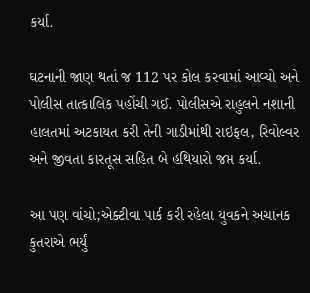કર્યા.

ઘટનાની જાણ થતાં જ 112 પર કોલ કરવામાં આવ્યો અને પોલીસ તાત્કાલિક પહોંચી ગઈ. પોલીસએ રાહુલને નશાની હાલતમાં અટકાયત કરી તેની ગાડીમાંથી રાઇફલ, રિવોલ્વર અને જીવતા કારતૂસ સહિત બે હથિયારો જપ્ત કર્યા.

આ પણ વાંચો;એક્ટીવા પાર્ક કરી રહેલા યુવકને અચાનક કુતરાએ ભર્યું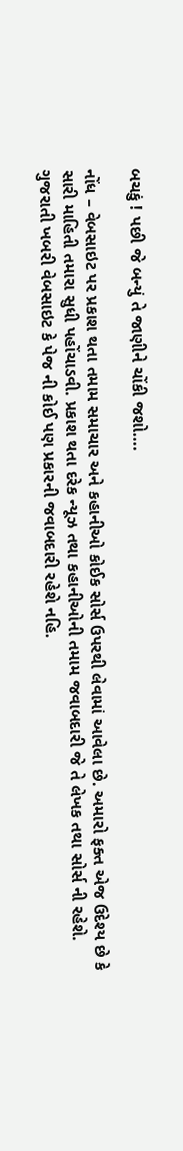બચકું ! પછી જે બન્યું તે જાણીને ચોંકી જશો….

નોંધ – વેબસાઇટ પર પ્રકાશ થતા તમામ સમાચાર અને કહાનીઓ કોઈક સોર્સ ઉપરથી લેવામાં આવેલા છે. અમારો ફક્ત એજ ઉદેશ્ય છે કે સારી માહિતી તમારા સુધી પહોંચાડવી. પ્રકાશ થતા દરેક ન્યૂઝ તથા કહાનીઓની તમામ જવાબદારી જે તે લેખક તથા સોર્સ ની રહેશે. ગુજરાતી ખબરી વેબસાઇટ કે પેજ ની કોઈ પણ પ્રકારની જવાબદારી રહેશે નહિ.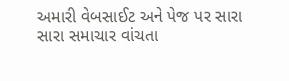અમારી વેબસાઈટ અને પેજ પર સારા સારા સમાચાર વાંચતા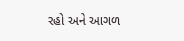રહો અને આગળ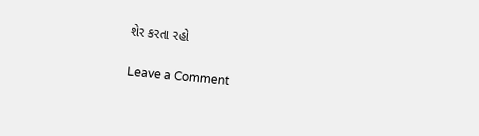શેર કરતા રહો

Leave a Comment